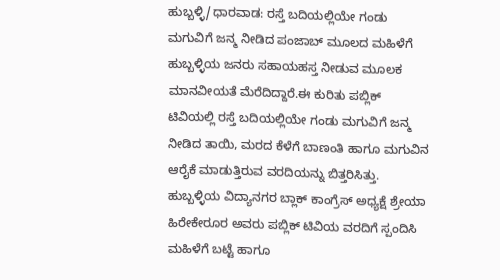ಹುಬ್ಬಳ್ಳಿ/ಧಾರವಾಡ: ರಸ್ತೆ ಬದಿಯಲ್ಲಿಯೇ ಗಂಡು ಮಗುವಿಗೆ ಜನ್ಮ ನೀಡಿದ ಪಂಜಾಬ್ ಮೂಲದ ಮಹಿಳೆಗೆ ಹುಬ್ಬಳ್ಳಿಯ ಜನರು ಸಹಾಯಹಸ್ತ ನೀಡುವ ಮೂಲಕ ಮಾನವೀಯತೆ ಮೆರೆದಿದ್ದಾರೆ.ಈ ಕುರಿತು ಪಬ್ಲಿಕ್ ಟಿವಿಯಲ್ಲಿ ರಸ್ತೆ ಬದಿಯಲ್ಲಿಯೇ ಗಂಡು ಮಗುವಿಗೆ ಜನ್ಮ ನೀಡಿದ ತಾಯಿ, ಮರದ ಕೆಳೆಗೆ ಬಾಣಂತಿ ಹಾಗೂ ಮಗುವಿನ ಆರೈಕೆ ಮಾಡುತ್ತಿರುವ ವರದಿಯನ್ನು ಬಿತ್ತರಿಸಿತ್ತು. ಹುಬ್ಬಳ್ಳಿಯ ವಿದ್ಯಾನಗರ ಬ್ಲಾಕ್ ಕಾಂಗ್ರೆಸ್ ಅಧ್ಯಕ್ಷೆ ಶ್ರೇಯಾ ಹಿರೇಕೇರೂರ ಅವರು ಪಬ್ಲಿಕ್ ಟಿವಿಯ ವರದಿಗೆ ಸ್ಪಂದಿಸಿ ಮಹಿಳೆಗೆ ಬಟ್ಟೆ ಹಾಗೂ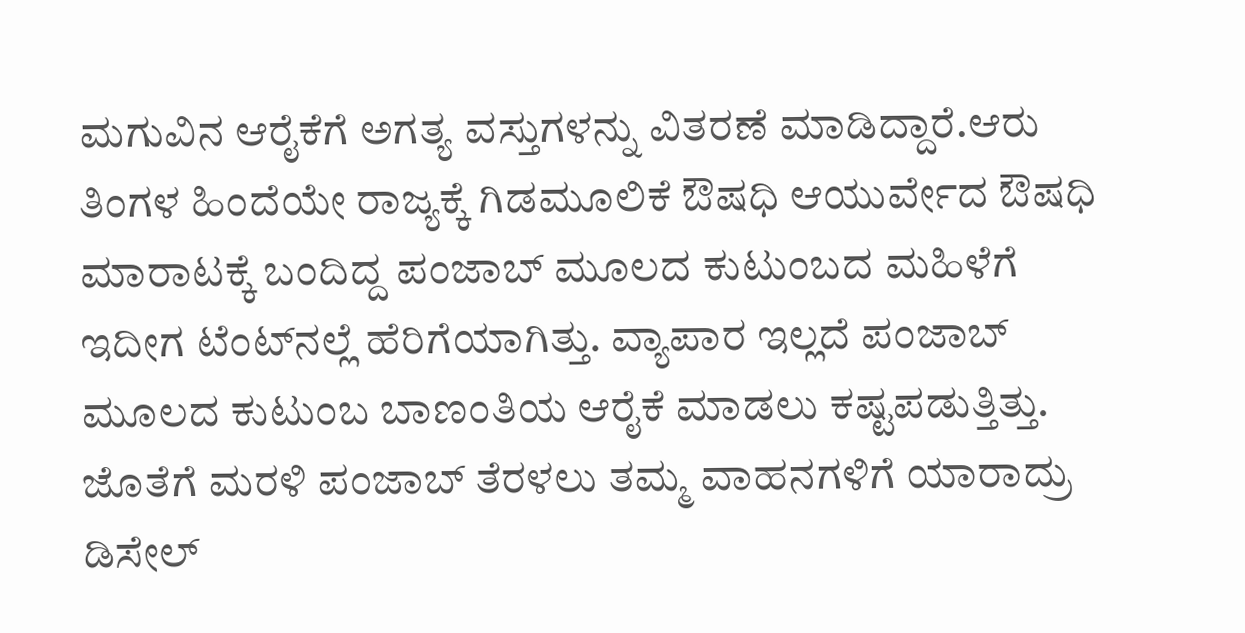ಮಗುವಿನ ಆರೈಕೆಗೆ ಅಗತ್ಯ ವಸ್ತುಗಳನ್ನು ವಿತರಣೆ ಮಾಡಿದ್ದಾರೆ.ಆರು ತಿಂಗಳ ಹಿಂದೆಯೇ ರಾಜ್ಯಕ್ಕೆ ಗಿಡಮೂಲಿಕೆ ಔಷಧಿ ಆಯುರ್ವೇದ ಔಷಧಿ ಮಾರಾಟಕ್ಕೆ ಬಂದಿದ್ದ ಪಂಜಾಬ್ ಮೂಲದ ಕುಟುಂಬದ ಮಹಿಳೆಗೆ ಇದೀಗ ಟೆಂಟ್‍ನಲ್ಲೆ ಹೆರಿಗೆಯಾಗಿತ್ತು. ವ್ಯಾಪಾರ ಇಲ್ಲದೆ ಪಂಜಾಬ್ ಮೂಲದ ಕುಟುಂಬ ಬಾಣಂತಿಯ ಆರೈಕೆ ಮಾಡಲು ಕಷ್ಟಪಡುತ್ತಿತ್ತು. ಜೊತೆಗೆ ಮರಳಿ ಪಂಜಾಬ್ ತೆರಳಲು ತಮ್ಮ ವಾಹನಗಳಿಗೆ ಯಾರಾದ್ರು ಡಿಸೇಲ್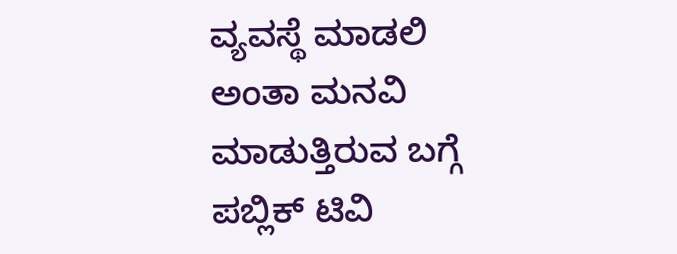ವ್ಯವಸ್ಥೆ ಮಾಡಲಿ ಅಂತಾ ಮನವಿ ಮಾಡುತ್ತಿರುವ ಬಗ್ಗೆ ಪಬ್ಲಿಕ್ ಟಿವಿ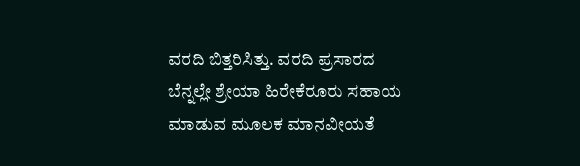ವರದಿ ಬಿತ್ತರಿಸಿತ್ತು. ವರದಿ ಪ್ರಸಾರದ ಬೆನ್ನಲ್ಲೇ ಶ್ರೇಯಾ ಹಿರೇಕೆರೂರು ಸಹಾಯ ಮಾಡುವ ಮೂಲಕ ಮಾನವೀಯತೆ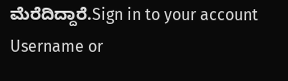ಮೆರೆದಿದ್ದಾರೆ.Sign in to your account
Username or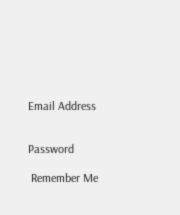Email Address


Password

 Remember Me